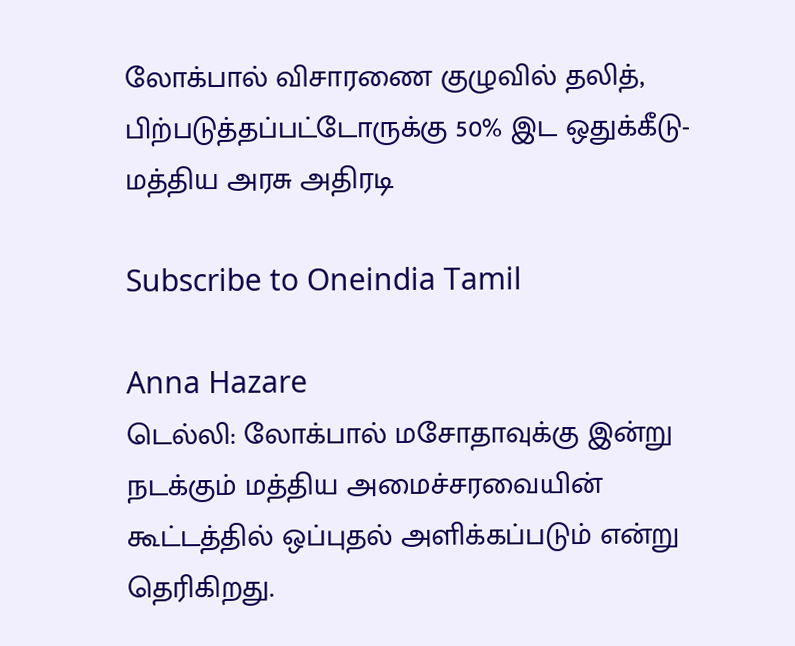லோக்பால் விசாரணை குழுவில் தலித், பிற்படுத்தப்பட்டோருக்கு 50% இட ஒதுக்கீடு-மத்திய அரசு அதிரடி

Subscribe to Oneindia Tamil

Anna Hazare
டெல்லி: லோக்பால் மசோதாவுக்கு இன்று நடக்கும் மத்திய அமைச்சரவையின் கூட்டத்தில் ஒப்புதல் அளிக்கப்படும் என்று தெரிகிறது.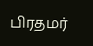பிரதமர்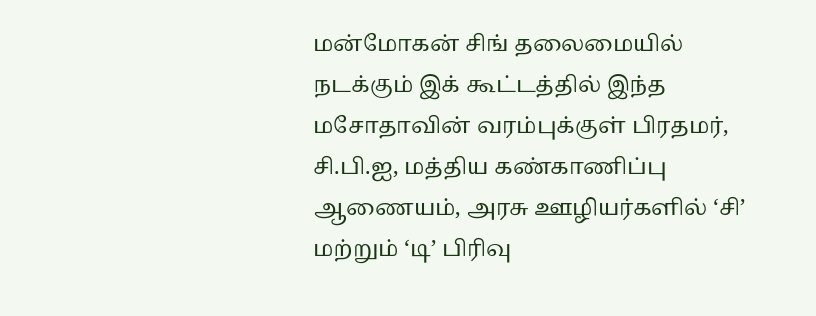மன்‌மோகன் சிங் தலைமையில் நடக்கும் இக் கூட்டத்தில் இந்த மசோதாவின் வரம்புக்குள் பிரதமர், சி.பி.ஐ, மத்திய கண்காணிப்பு ஆணையம், அரசு ஊழியர்களில் ‘சி’ மற்றும் ‘டி’ பிரிவு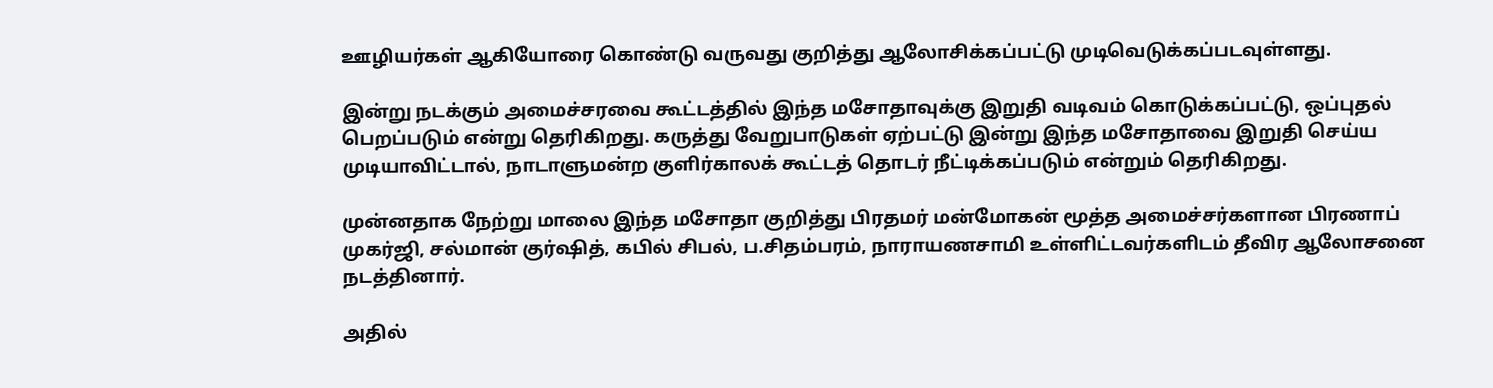ஊழியர்கள் ஆகியோரை கொண்டு வருவது குறித்து ஆலோசிக்கப்பட்டு முடிவெடுக்கப்படவுள்ளது.

இன்று நடக்கும் அமைச்சரவை கூட்டத்தில் இந்த மசோதாவுக்கு இறுதி வடிவம் கொடுக்கப்பட்டு, ஒப்புதல் பெறப்படும் என்று தெரிகிறது. கருத்து வேறுபாடுகள் ஏற்பட்டு இன்று இந்த மசோதாவை இறுதி செய்ய முடியாவிட்டால், நாடாளுமன்ற குளிர்காலக் கூட்டத் தொடர் நீட்டிக்கப்படும் என்றும் தெரிகிறது.

முன்னதாக நேற்று மாலை இந்த மசோதா குறித்து பிரதமர் மன்மோகன் மூத்த அமைச்சர்களான பிரணாப் முகர்ஜி, சல்மான் குர்ஷித், கபில் சிபல், ப.சிதம்பரம், நாராயணசாமி உள்ளிட்டவர்களிடம் தீவிர ஆலோசனை நடத்தினார்.

அதில்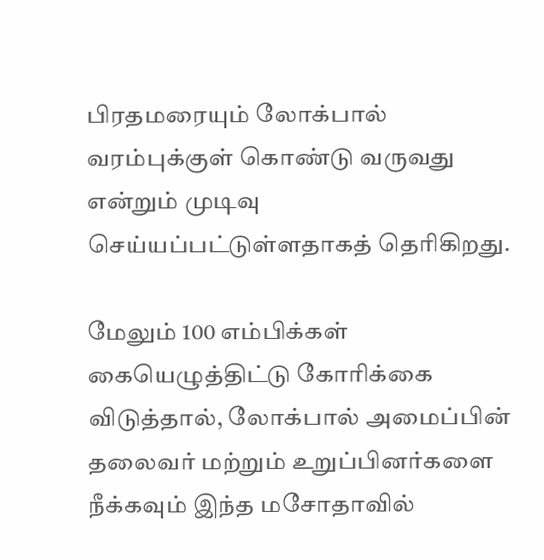பிரதமரையும் லோக்பால் வரம்புக்குள் கொண்டு வருவது என்றும் முடிவு செய்யப்பட்டுள்ளதாகத் தெரிகிறது.

மேலும் 100 எம்பிக்கள் கையெழுத்திட்டு கோரிக்கை விடுத்தால், லோக்பால் அமைப்பின் தலைவர் மற்றும் உறுப்பினர்களை நீக்கவும் இந்த மசோதாவில்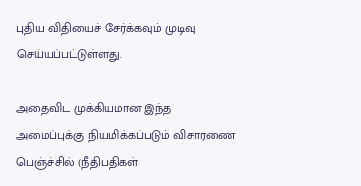புதிய விதியைச் சேர்க்கவும் முடிவு செய்யப்பட்டுள்ளது.

அதைவிட முக்கியமான இந்த அமைப்புக்கு நியமிக்கப்படும் விசாரணை பெஞ்ச்சில் (நீதிபதிகள்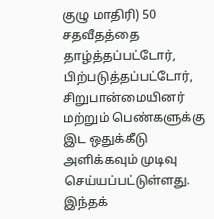குழு மாதிரி) 50 சதவீதத்தை தாழ்த்தப்பட்டோர், பிற்படுத்தப்பட்டோர், சிறுபான்மையினர் மற்றும் பெண்களுக்கு இட ஒதுக்கீடு அளிக்கவும் முடிவு செய்யப்பட்டுள்ளது. இந்தக்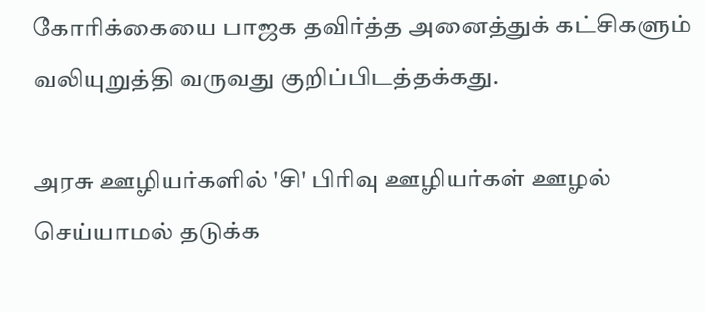கோரிக்கையை பாஜக தவிர்த்த அனைத்துக் கட்சிகளும் வலியுறுத்தி வருவது குறிப்பிடத்தக்கது.

அரசு ஊழியர்களில் 'சி' பிரிவு ஊழியர்கள் ஊழல் செய்யாமல் தடுக்க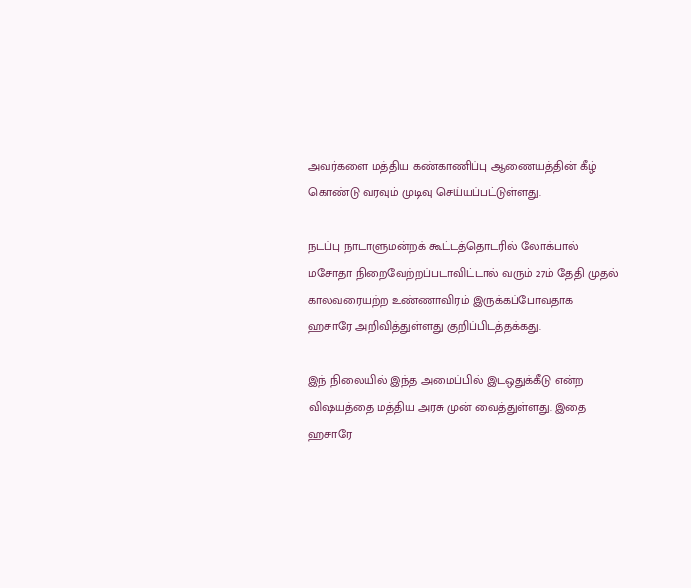அவர்களை மத்திய கண்காணிப்பு ஆணையத்தின் கீழ் கொண்டு வரவும் முடிவு செய்யப்பட்டுள்ளது.

நடப்பு நாடாளுமன்றக் கூட்டத்தொடரில் லோக்பால் மசோதா நிறைவேற்றப்படாவிட்டால் வரும் 27ம் தேதி முதல் காலவரையற்ற உண்ணாவிரம் இருக்கப்போவதாக ஹசாரே அறிவித்துள்ளது குறிப்பிடத்தக்கது.

இந் நிலையில் இந்த அமைப்பில் இடஒதுக்கீடு என்ற விஷயத்தை மத்திய அரசு முன் வைத்துள்ளது. இதை ஹசாரே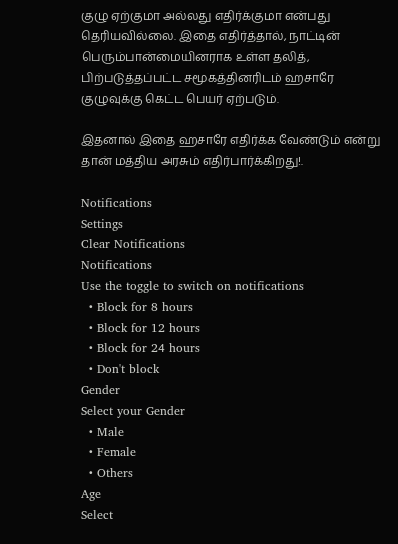குழு ஏற்குமா அல்லது எதிர்க்குமா என்பது தெரியவில்லை. இதை எதிர்த்தால், நாட்டின் பெரும்பான்மையினராக உள்ள தலித், பிற்படுத்தப்பட்ட சமூகத்தினரிடம் ஹசாரே குழுவுக்கு கெட்ட பெயர் ஏற்படும்.

இதனால் இதை ஹசாரே எதிர்க்க வேண்டும் என்று தான் மத்திய அரசும் எதிர்பார்க்கிறது!.

Notifications
Settings
Clear Notifications
Notifications
Use the toggle to switch on notifications
  • Block for 8 hours
  • Block for 12 hours
  • Block for 24 hours
  • Don't block
Gender
Select your Gender
  • Male
  • Female
  • Others
Age
Select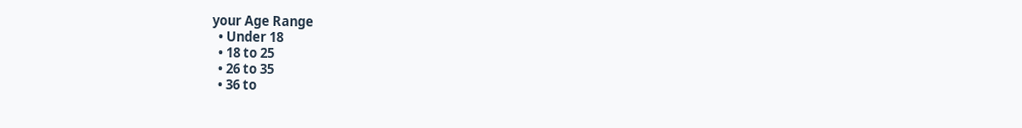your Age Range
  • Under 18
  • 18 to 25
  • 26 to 35
  • 36 to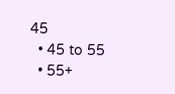45
  • 45 to 55
  • 55+